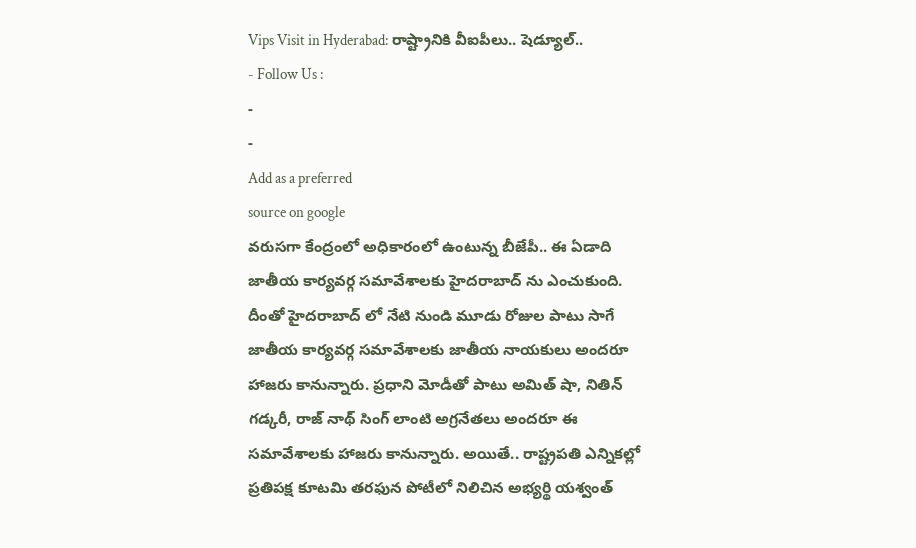Vips Visit in Hyderabad: రాష్ట్రానికి వీఐపీలు.. షెడ్యూల్..
- Follow Us :
-
-
Add as a preferred
source on google
వరుసగా కేంద్రంలో అధికారంలో ఉంటున్న బీజేపీ.. ఈ ఏడాది జాతీయ కార్యవర్గ సమావేశాలకు హైదరాబాద్ ను ఎంచుకుంది. దీంతో హైదరాబాద్ లో నేటి నుండి మూడు రోజుల పాటు సాగే జాతీయ కార్యవర్గ సమావేశాలకు జాతీయ నాయకులు అందరూ హాజరు కానున్నారు. ప్రధాని మోడీతో పాటు అమిత్ షా, నితిన్ గడ్కరీ, రాజ్ నాథ్ సింగ్ లాంటి అగ్రనేతలు అందరూ ఈ సమావేశాలకు హాజరు కానున్నారు. అయితే.. రాష్ట్రపతి ఎన్నికల్లో ప్రతిపక్ష కూటమి తరఫున పోటీలో నిలిచిన అభ్యర్థి యశ్వంత్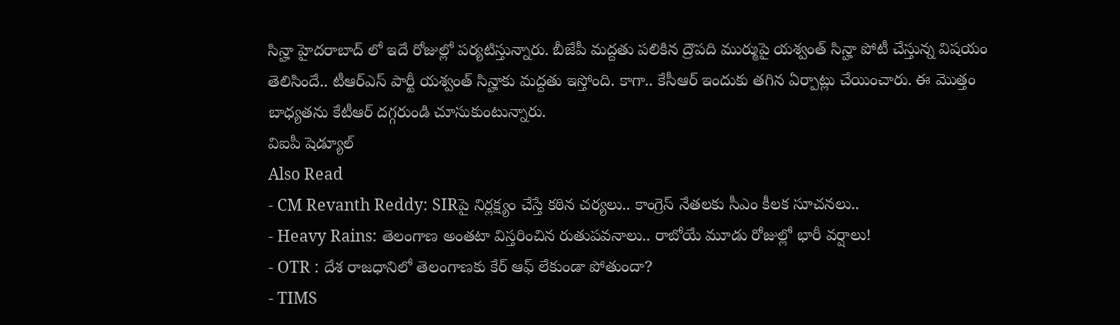సిన్హా హైదరాబాద్ లో ఇదే రోజుల్లో పర్యటిస్తున్నారు. బీజేపీ మద్దతు పలికిన ద్రౌపది ముర్ముపై యశ్వంత్ సిన్హా పోటీ చేస్తున్న విషయం తెలిసిందే.. టీఆర్ఎస్ పార్టీ యశ్వంత్ సిన్హాకు మద్దతు ఇస్తోంది. కాగా.. కేసీఆర్ ఇందుకు తగిన ఏర్పాట్లు చేయించారు. ఈ మొత్తం బాధ్యతను కేటీఆర్ దగ్గరుండి చూసుకుంటున్నారు.
విఐపీ షెడ్యూల్
Also Read
- CM Revanth Reddy: SIRపై నిర్లక్ష్యం చేస్తే కఠిన చర్యలు.. కాంగ్రెస్ నేతలకు సీఎం కీలక సూచనలు..
- Heavy Rains: తెలంగాణ అంతటా విస్తరించిన రుతుపవనాలు.. రాబోయే మూడు రోజుల్లో భారీ వర్షాలు!
- OTR : దేశ రాజధానిలో తెలంగాణకు కేర్ ఆఫ్ లేకుండా పోతుందా?
- TIMS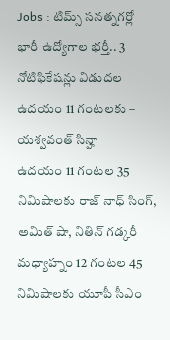Jobs : టిమ్స్ సనత్నగర్లో భారీ ఉద్యోగాల భర్తీ.. 3 నోటిఫికేషన్లు విడుదల
ఉదయం 11 గంటలకు – యశ్వవంత్ సిన్హా
ఉదయం 11 గంటల 35 నిమిషాలకు రాజ్ నాధ్ సింగ్, అమిత్ షా, నితిన్ గడ్కరీ
మధ్యాహ్నం 12 గంటల 45 నిమిషాలకు యూపీ సీఎం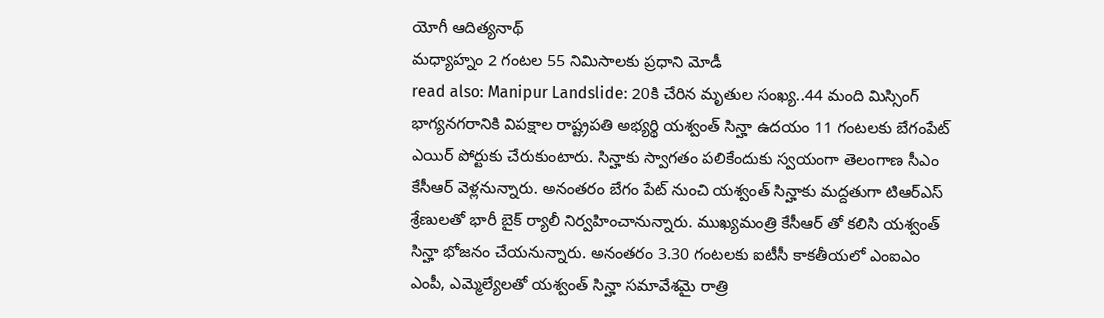యోగీ ఆదిత్యనాథ్
మధ్యాహ్నం 2 గంటల 55 నిమిసాలకు ప్రధాని మోడీ
read also: Manipur Landslide: 20కి చేరిన మృతుల సంఖ్య..44 మంది మిస్సింగ్
భాగ్యనగరానికి విపక్షాల రాష్ట్రపతి అభ్యర్థి యశ్వంత్ సిన్హా ఉదయం 11 గంటలకు బేగంపేట్ ఎయిర్ పోర్టుకు చేరుకుంటారు. సిన్హాకు స్వాగతం పలికేందుకు స్వయంగా తెలంగాణ సీఎం కేసీఆర్ వెళ్లనున్నారు. అనంతరం బేగం పేట్ నుంచి యశ్వంత్ సిన్హాకు మద్దతుగా టిఆర్ఎస్ శ్రేణులతో భారీ బైక్ ర్యాలీ నిర్వహించానున్నారు. ముఖ్యమంత్రి కేసీఆర్ తో కలిసి యశ్వంత్ సిన్హా భోజనం చేయనున్నారు. అనంతరం 3.30 గంటలకు ఐటీసీ కాకతీయలో ఎంఐఎం ఎంపీ, ఎమ్మెల్యేలతో యశ్వంత్ సిన్హా సమావేశమై రాత్రి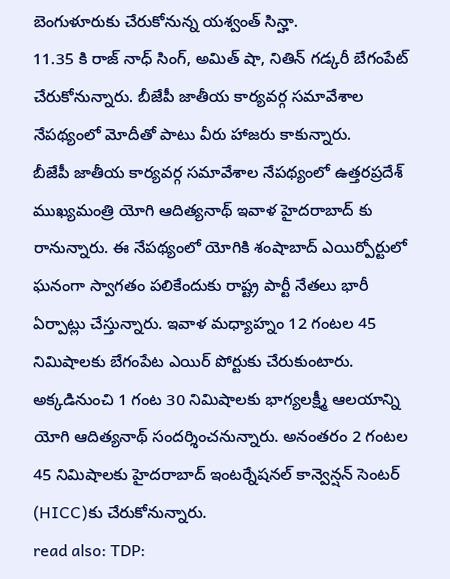బెంగుళూరుకు చేరుకోనున్న యశ్వంత్ సిన్హా.
11.35 కి రాజ్ నాధ్ సింగ్, అమిత్ షా, నితిన్ గడ్కరీ బేగంపేట్ చేరుకోనున్నారు. బీజేపీ జాతీయ కార్యవర్గ సమావేశాల నేపథ్యంలో మోదీతో పాటు వీరు హాజరు కాకున్నారు.
బీజేపీ జాతీయ కార్యవర్గ సమావేశాల నేపథ్యంలో ఉత్తరప్రదేశ్ ముఖ్యమంత్రి యోగి ఆదిత్యనాథ్ ఇవాళ హైదరాబాద్ కు రానున్నారు. ఈ నేపథ్యంలో యోగికి శంషాబాద్ ఎయిర్పోర్టులో ఘనంగా స్వాగతం పలికేందుకు రాష్ట్ర పార్టీ నేతలు భారీ ఏర్పాట్లు చేస్తున్నారు. ఇవాళ మధ్యాహ్నం 12 గంటల 45 నిమిషాలకు బేగంపేట ఎయిర్ పోర్టుకు చేరుకుంటారు. అక్కడినుంచి 1 గంట 30 నిమిషాలకు భాగ్యలక్ష్మీ ఆలయాన్ని యోగి ఆదిత్యనాథ్ సందర్శించనున్నారు. అనంతరం 2 గంటల 45 నిమిషాలకు హైదరాబాద్ ఇంటర్నేషనల్ కాన్వెన్షన్ సెంటర్ (HICC)కు చేరుకోనున్నారు.
read also: TDP: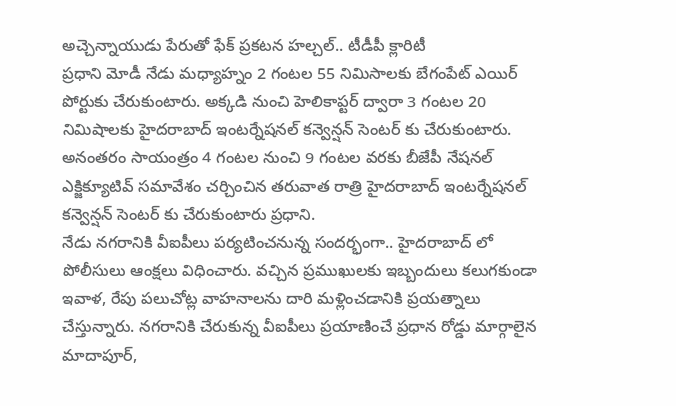అచ్చెన్నాయుడు పేరుతో ఫేక్ ప్రకటన హల్చల్.. టీడీపీ క్లారిటీ
ప్రధాని మోడీ నేడు మధ్యాహ్నం 2 గంటల 55 నిమిసాలకు బేగంపేట్ ఎయిర్ పోర్టుకు చేరుకుంటారు. అక్కడి నుంచి హెలికాప్టర్ ద్వారా 3 గంటల 20 నిమిషాలకు హైదరాబాద్ ఇంటర్నేషనల్ కన్వెన్షన్ సెంటర్ కు చేరుకుంటారు. అనంతరం సాయంత్రం 4 గంటల నుంచి 9 గంటల వరకు బీజేపీ నేషనల్ ఎక్జిక్యూటివ్ సమావేశం చర్చించిన తరువాత రాత్రి హైదరాబాద్ ఇంటర్నేషనల్ కన్వెన్షన్ సెంటర్ కు చేరుకుంటారు ప్రధాని.
నేడు నగరానికి వీఐపీలు పర్యటించనున్న సందర్భంగా.. హైదరాబాద్ లో పోలీసులు ఆంక్షలు విధించారు. వచ్చిన ప్రముఖులకు ఇబ్బందులు కలుగకుండా ఇవాళ, రేపు పలుచోట్ల వాహనాలను దారి మళ్లించడానికి ప్రయత్నాలు చేస్తున్నారు. నగరానికి చేరుకున్న వీఐపీలు ప్రయాణించే ప్రధాన రోడ్డు మార్గాలైన మాదాపూర్,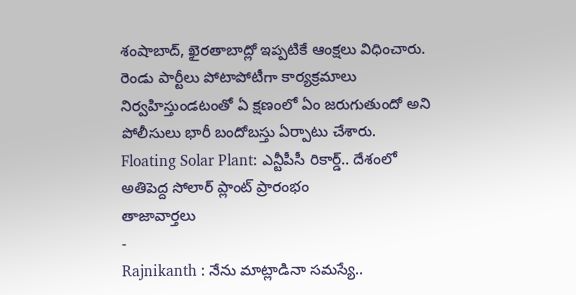శంషాబాద్, ఖైరతాబాద్లో ఇప్పటికే ఆంక్షలు విధించారు. రెండు పార్టీలు పోటాపోటీగా కార్యక్రమాలు నిర్వహిస్తుండటంతో ఏ క్షణంలో ఏం జరుగుతుందో అని పోలీసులు భారీ బందోబస్తు ఏర్పాటు చేశారు.
Floating Solar Plant: ఎన్టీపీసీ రికార్డ్.. దేశంలో అతిపెద్ద సోలార్ ప్లాంట్ ప్రారంభం
తాజావార్తలు
-
Rajnikanth : నేను మాట్లాడినా సమస్యే..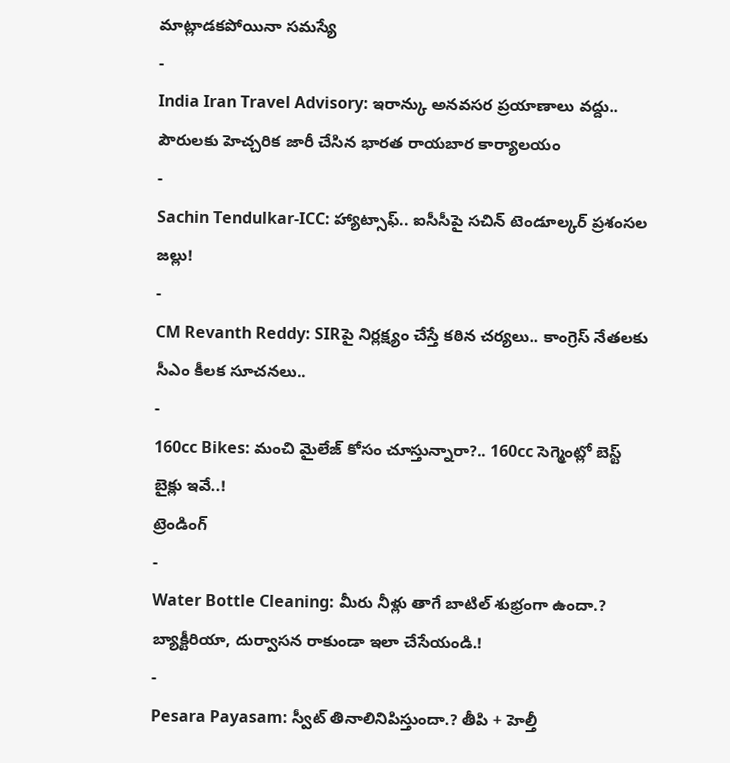మాట్లాడకపోయినా సమస్యే
-
India Iran Travel Advisory: ఇరాన్కు అనవసర ప్రయాణాలు వద్దు.. పౌరులకు హెచ్చరిక జారీ చేసిన భారత రాయబార కార్యాలయం
-
Sachin Tendulkar-ICC: హ్యాట్సాఫ్.. ఐసీసీపై సచిన్ టెండూల్కర్ ప్రశంసల జల్లు!
-
CM Revanth Reddy: SIRపై నిర్లక్ష్యం చేస్తే కఠిన చర్యలు.. కాంగ్రెస్ నేతలకు సీఎం కీలక సూచనలు..
-
160cc Bikes: మంచి మైలేజ్ కోసం చూస్తున్నారా?.. 160cc సెగ్మెంట్లో బెస్ట్ బైక్లు ఇవే..!
ట్రెండింగ్
-
Water Bottle Cleaning: మీరు నీళ్లు తాగే బాటిల్ శుభ్రంగా ఉందా.? బ్యాక్టీరియా, దుర్వాసన రాకుండా ఇలా చేసేయండి.!
-
Pesara Payasam: స్వీట్ తినాలినిపిస్తుందా.? తీపి + హెల్తీ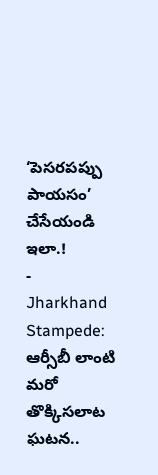‘పెసరపప్పు పాయసం’ చేసేయండి ఇలా.!
-
Jharkhand Stampede: ఆర్సీబీ లాంటి మరో తొక్కిసలాట ఘటన..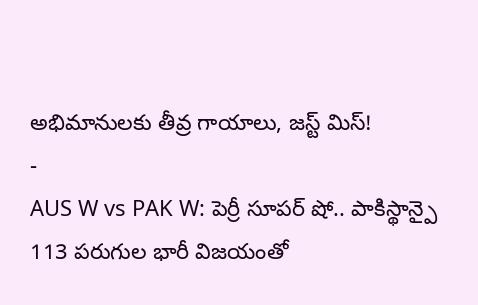అభిమానులకు తీవ్ర గాయాలు, జస్ట్ మిస్!
-
AUS W vs PAK W: పెర్రీ సూపర్ షో.. పాకిస్థాన్పై 113 పరుగుల భారీ విజయంతో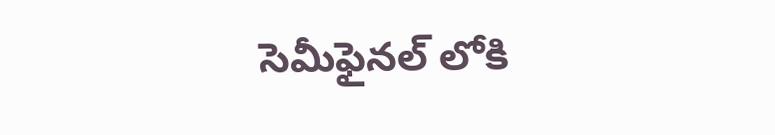సెమీఫైనల్ లోకి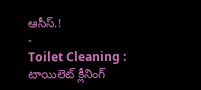ఆసీస్.!
-
Toilet Cleaning : టాయిలెట్ క్లీనింగ్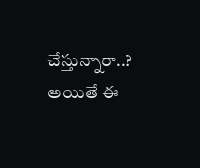చేస్తున్నారా..? అయితే ఈ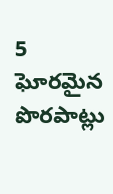5 ఘోరమైన పొరపాట్లు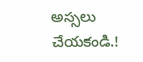అస్సలు చేయకండి.!